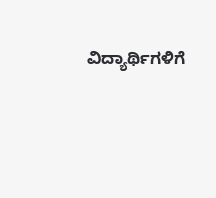ವಿದ್ಯಾರ್ಥಿಗಳಿಗೆ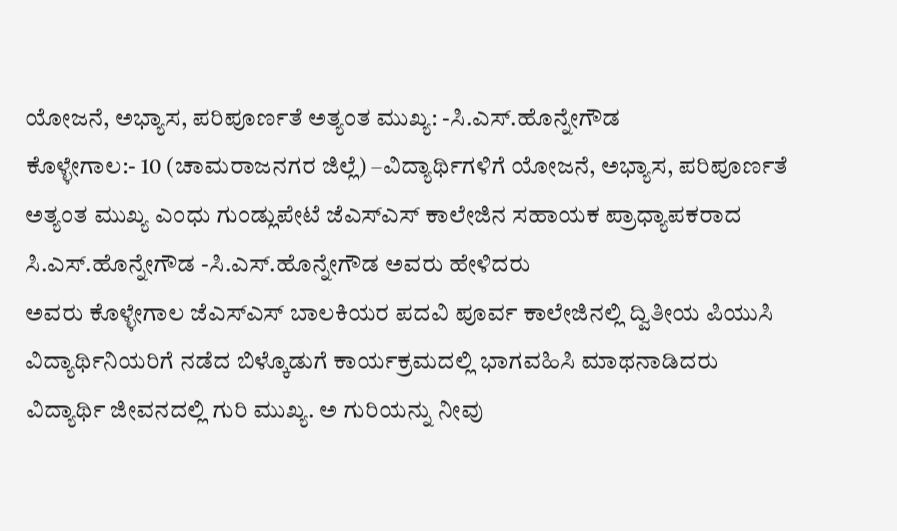ಯೋಜನೆ, ಅಭ್ಯಾಸ, ಪರಿಪೂರ್ಣತೆ ಅತ್ಯಂತ ಮುಖ್ಯ: -ಸಿ.ಎಸ್.ಹೊನ್ನೇಗೌಡ
ಕೊಳ್ಳೇಗಾಲ:- 10 (ಚಾಮರಾಜನಗರ ಜಿಲ್ಲೆ) –ವಿದ್ಯಾರ್ಥಿಗಳಿಗೆ ಯೋಜನೆ, ಅಭ್ಯಾಸ, ಪರಿಪೂರ್ಣತೆ ಅತ್ಯಂತ ಮುಖ್ಯ ಎಂಧು ಗುಂಡ್ಲುಪೇಟೆ ಜೆಎಸ್ಎಸ್ ಕಾಲೇಜಿನ ಸಹಾಯಕ ಪ್ರಾಧ್ಯಾಪಕರಾದ ಸಿ.ಎಸ್.ಹೊನ್ನೇಗೌಡ -ಸಿ.ಎಸ್.ಹೊನ್ನೇಗೌಡ ಅವರು ಹೇಳಿದರು
ಅವರು ಕೊಳ್ಳೇಗಾಲ ಜೆಎಸ್ಎಸ್ ಬಾಲಕಿಯರ ಪದವಿ ಪೂರ್ವ ಕಾಲೇಜಿನಲ್ಲಿ ದ್ವಿತೀಯ ಪಿಯುಸಿ ವಿದ್ಯಾರ್ಥಿನಿಯರಿಗೆ ನಡೆದ ಬಿಳ್ಕೊಡುಗೆ ಕಾರ್ಯಕ್ರಮದಲ್ಲಿ ಭಾಗವಹಿಸಿ ಮಾಥನಾಡಿದರು
ವಿದ್ಯಾರ್ಥಿ ಜೀವನದಲ್ಲಿ ಗುರಿ ಮುಖ್ಯ. ಅ ಗುರಿಯನ್ನು ನೀವು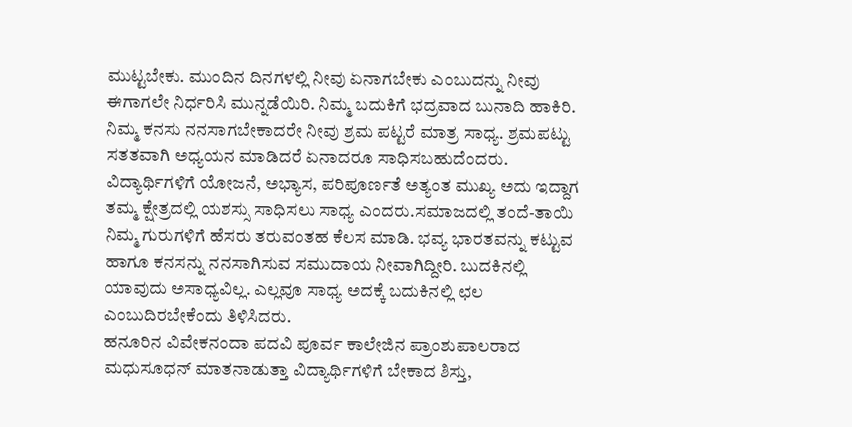ಮುಟ್ಟಬೇಕು. ಮುಂದಿನ ದಿನಗಳಲ್ಲಿ ನೀವು ಏನಾಗಬೇಕು ಎಂಬುದನ್ನು ನೀವು ಈಗಾಗಲೇ ನಿರ್ಧರಿಸಿ ಮುನ್ನಡೆಯಿರಿ. ನಿಮ್ಮ ಬದುಕಿಗೆ ಭದ್ರವಾದ ಬುನಾದಿ ಹಾಕಿರಿ. ನಿಮ್ಮ ಕನಸು ನನಸಾಗಬೇಕಾದರೇ ನೀವು ಶ್ರಮ ಪಟ್ಟರೆ ಮಾತ್ರ ಸಾಧ್ಯ. ಶ್ರಮಪಟ್ಟು ಸತತವಾಗಿ ಅಧ್ಯಯನ ಮಾಡಿದರೆ ಏನಾದರೂ ಸಾಧಿಸಬಹುದೆಂದರು.
ವಿದ್ಯಾರ್ಥಿಗಳಿಗೆ ಯೋಜನೆ, ಅಭ್ಯಾಸ, ಪರಿಪೂರ್ಣತೆ ಅತ್ಯಂತ ಮುಖ್ಯ ಅದು ಇದ್ದಾಗ ತಮ್ಮ ಕ್ಷೇತ್ರದಲ್ಲಿ ಯಶಸ್ಸು ಸಾಧಿಸಲು ಸಾಧ್ಯ ಎಂದರು.ಸಮಾಜದಲ್ಲಿ ತಂದೆ-ತಾಯಿ ನಿಮ್ಮ ಗುರುಗಳಿಗೆ ಹೆಸರು ತರುವಂತಹ ಕೆಲಸ ಮಾಡಿ. ಭವ್ಯ ಭಾರತವನ್ನು ಕಟ್ಟುವ ಹಾಗೂ ಕನಸನ್ನು ನನಸಾಗಿಸುವ ಸಮುದಾಯ ನೀವಾಗಿದ್ದೀರಿ. ಬುದಕಿನಲ್ಲಿ ಯಾವುದು ಅಸಾಧ್ಯವಿಲ್ಲ. ಎಲ್ಲವೂ ಸಾಧ್ಯ ಅದಕ್ಕೆ ಬದುಕಿನಲ್ಲಿ ಛಲ ಎಂಬುದಿರಬೇಕೆಂದು ತಿಳಿಸಿದರು.
ಹನೂರಿನ ವಿವೇಕನಂದಾ ಪದವಿ ಪೂರ್ವ ಕಾಲೇಜಿನ ಪ್ರಾಂಶುಪಾಲರಾದ ಮಧುಸೂಧನ್ ಮಾತನಾಡುತ್ತಾ ವಿದ್ಯಾರ್ಥಿಗಳಿಗೆ ಬೇಕಾದ ಶಿಸ್ತು,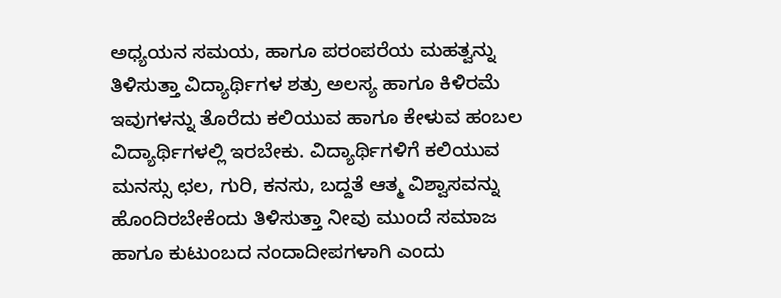ಅಧ್ಯಯನ ಸಮಯ, ಹಾಗೂ ಪರಂಪರೆಯ ಮಹತ್ವನ್ನು ತಿಳಿಸುತ್ತಾ ವಿದ್ಯಾರ್ಥಿಗಳ ಶತ್ರು ಅಲಸ್ಯ ಹಾಗೂ ಕಿಳಿರಮೆ ಇವುಗಳನ್ನು ತೊರೆದು ಕಲಿಯುವ ಹಾಗೂ ಕೇಳುವ ಹಂಬಲ ವಿದ್ಯಾರ್ಥಿಗಳಲ್ಲಿ ಇರಬೇಕು. ವಿದ್ಯಾರ್ಥಿಗಳಿಗೆ ಕಲಿಯುವ ಮನಸ್ಸು ಛಲ, ಗುರಿ, ಕನಸು, ಬದ್ದತೆ ಆತ್ಮ ವಿಶ್ವಾಸವನ್ನು ಹೊಂದಿರಬೇಕೆಂದು ತಿಳಿಸುತ್ತಾ ನೀವು ಮುಂದೆ ಸಮಾಜ ಹಾಗೂ ಕುಟುಂಬದ ನಂದಾದೀಪಗಳಾಗಿ ಎಂದು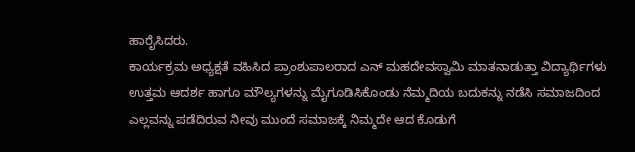ಹಾರೈಸಿದರು.
ಕಾರ್ಯಕ್ರಮ ಅಧ್ಯಕ್ಷತೆ ವಹಿಸಿದ ಪ್ರಾಂಶುಪಾಲರಾದ ಎನ್ ಮಹದೇವಸ್ವಾಮಿ ಮಾತನಾಡುತ್ತಾ ವಿದ್ಯಾರ್ಥಿಗಳು ಉತ್ತಮ ಆದರ್ಶ ಹಾಗೂ ಮೌಲ್ಯಗಳನ್ನು ಮೈಗೂಡಿಸಿಕೊಂಡು ನೆಮ್ಮದಿಯ ಬದುಕನ್ನು ನಡೆಸಿ ಸಮಾಜದಿಂದ ಎಲ್ಲವನ್ನು ಪಡೆದಿರುವ ನೀವು ಮುಂದೆ ಸಮಾಜಕ್ಕೆ ನಿಮ್ಮದೇ ಆದ ಕೊಡುಗೆ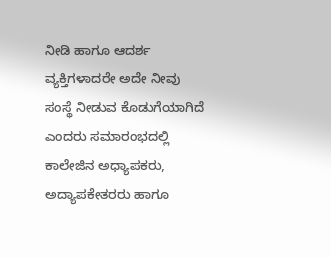ನೀಡಿ ಹಾಗೂ ಆದರ್ಶ ವ್ಯಕ್ತಿಗಳಾದರೇ ಅದೇ ನೀವು ಸಂಸ್ಥೆ ನೀಡುವ ಕೊಡುಗೆಯಾಗಿದೆ ಎಂದರು ಸಮಾರಂಭದಲ್ಲಿ ಕಾಲೇಜಿನ ಅಧ್ಯಾಪಕರು, ಅದ್ಯಾಪಕೇತರರು ಹಾಗೂ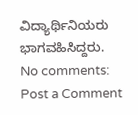ವಿದ್ಯಾರ್ಥಿನಿಯರು ಭಾಗವಹಿಸಿದ್ದರು.
No comments:
Post a Comment